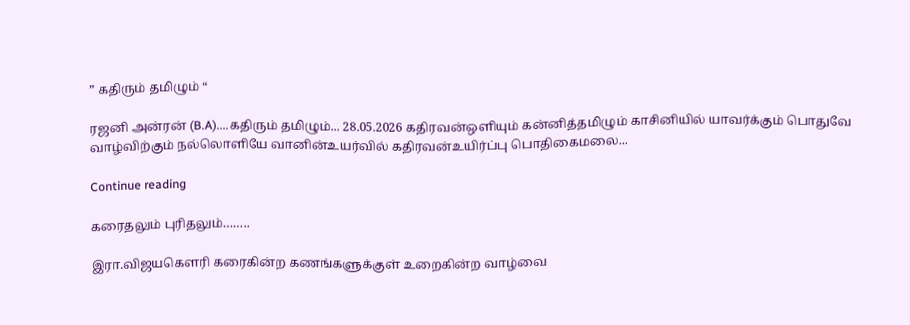” கதிரும் தமிழும் “

ரஜனி அன்ரன் (B.A)....கதிரும் தமிழும்... 28.05.2026 கதிரவன்ஒளியும் கன்னித்தமிழும் காசினியில் யாவர்க்கும் பொதுவே வாழ்விற்கும் நல்லொளியே வானின்உயர்வில் கதிரவன்உயிர்ப்பு பொதிகைமலை...

Continue reading

கரைதலும் புரிதலும்……..

இரா.விஜயகௌரி கரைகின்ற கணங்களுக்குள் உறைகின்ற வாழ்வை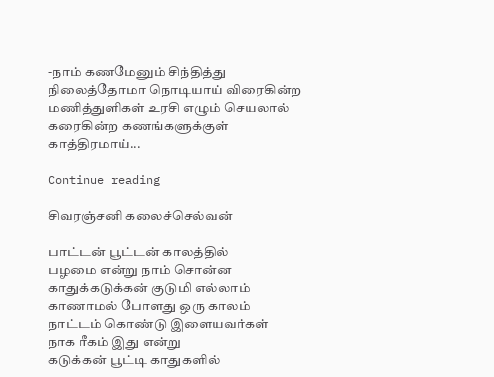-நாம் கணமேனும் சிந்தித்து நிலைத்தோமா நொடியாய் விரைகின்ற மணித்துளிகள் உரசி எழும் செயலால் கரைகின்ற கணங்களுக்குள் காத்திரமாய்...

Continue reading

சிவரஞ்சனி கலைச்செல்வன்

பாட்டன் பூட்டன் காலத்தில்
பழமை என்று நாம் சொன்ன
காதுக்கடுக்கன் குடுமி எல்லாம்
காணாமல் போளது ஒரு காலம்
நாட்டம் கொண்டு இளையவர்கள்
நாக ரீகம் இது என்று
கடுக்கன் பூட்டி காதுகளில்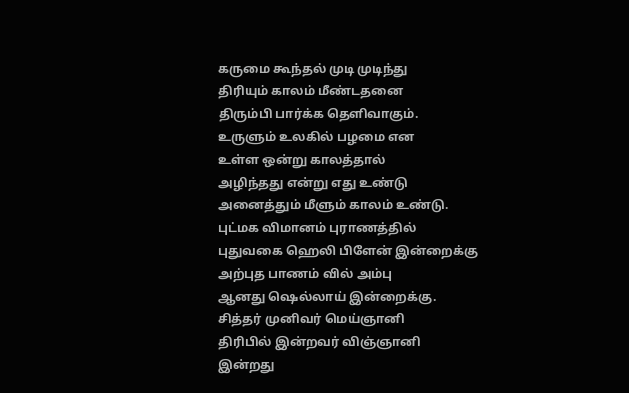கருமை கூந்தல் முடி முடிந்து
திரியும் காலம் மீண்டதனை
திரும்பி பார்க்க தெளிவாகும்.
உருளும் உலகில் பழமை என
உள்ள ஒன்று காலத்தால்
அழிந்தது என்று எது உண்டு
அனைத்தும் மீளும் காலம் உண்டு.
புட்மக விமானம் புராணத்தில்
புதுவகை ஹெலி பிளேன் இன்றைக்கு
அற்புத பாணம் வில் அம்பு
ஆனது ஷெல்லாய் இன்றைக்கு.
சித்தர் முனிவர் மெய்ஞானி
திரிபில் இன்றவர் விஞ்ஞானி
இன்றது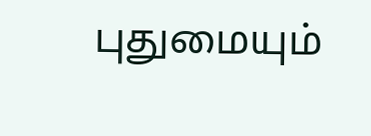புதுமையும்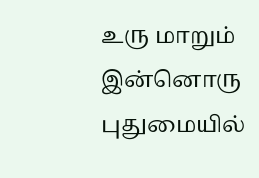உரு மாறும்
இன்னொரு புதுமையில்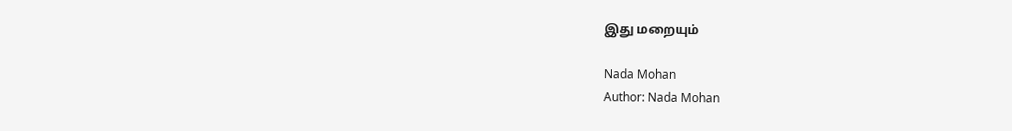இது மறையும்

Nada Mohan
Author: Nada Mohan